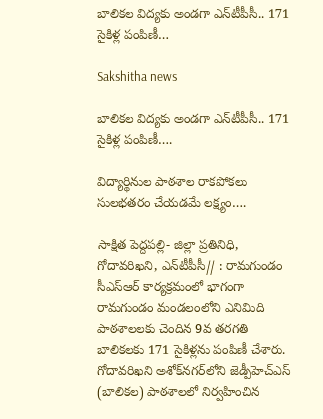బాలికల విద్యకు అండగా ఎన్‌టీపీసీ.. 171 సైకిళ్ల పంపిణీ…

Sakshitha news

బాలికల విద్యకు అండగా ఎన్‌టీపీసీ.. 171 సైకిళ్ల పంపిణీ….

విద్యార్థినుల పాఠశాల రాకపోకలు సులభతరం చేయడమే లక్ష్యం….

సాక్షిత పెద్దపల్లి- జిల్లా ప్రతినిధి, గోదావరిఖని, ఎన్‌టీపీసీ// : రామగుండం సీఎస్‌ఆర్‌ కార్యక్రమంలో భాగంగా రామగుండం మండలంలోని ఎనిమిది పాఠశాలలకు చెందిన 9వ తరగతి బాలికలకు 171 సైకిళ్లను పంపిణీ చేశారు. గోదావరిఖని అశోక్‌నగర్‌లోని జెడ్పీహెచ్‌ఎస్‌ (బాలికల) పాఠశాలలో నిర్వహించిన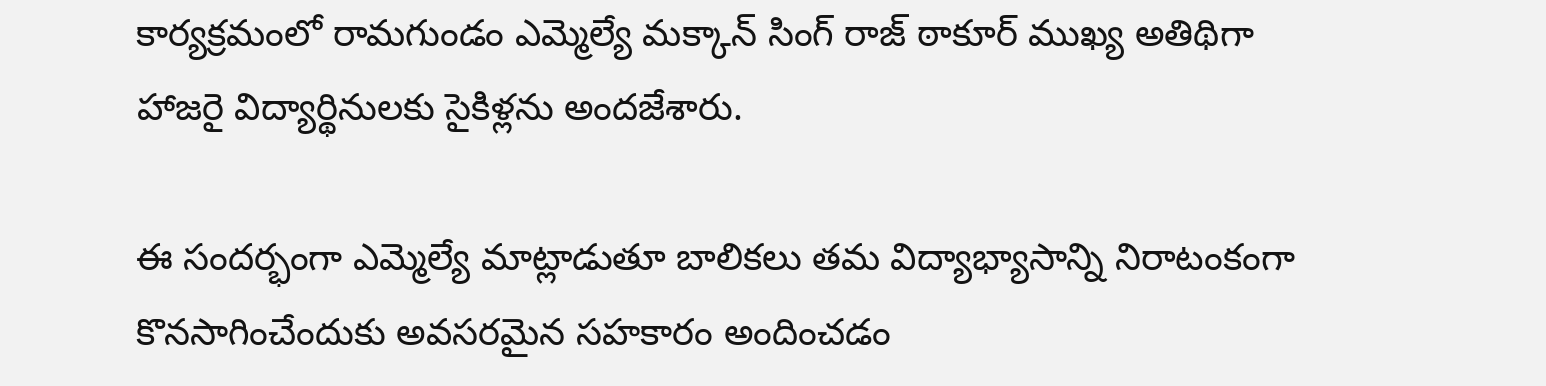కార్యక్రమంలో రామగుండం ఎమ్మెల్యే మక్కాన్ సింగ్ రాజ్ ఠాకూర్ ముఖ్య అతిథిగా హాజరై విద్యార్థినులకు సైకిళ్లను అందజేశారు.

ఈ సందర్భంగా ఎమ్మెల్యే మాట్లాడుతూ బాలికలు తమ విద్యాభ్యాసాన్ని నిరాటంకంగా కొనసాగించేందుకు అవసరమైన సహకారం అందించడం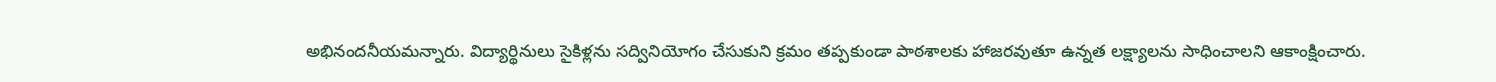అభినందనీయమన్నారు. విద్యార్థినులు సైకిళ్లను సద్వినియోగం చేసుకుని క్రమం తప్పకుండా పాఠశాలకు హాజరవుతూ ఉన్నత లక్ష్యాలను సాధించాలని ఆకాంక్షించారు.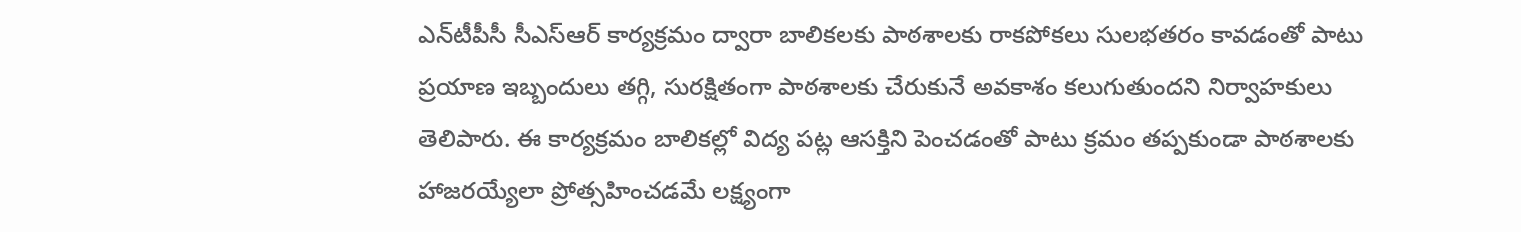ఎన్‌టీపీసీ సీఎస్‌ఆర్‌ కార్యక్రమం ద్వారా బాలికలకు పాఠశాలకు రాకపోకలు సులభతరం కావడంతో పాటు ప్రయాణ ఇబ్బందులు తగ్గి, సురక్షితంగా పాఠశాలకు చేరుకునే అవకాశం కలుగుతుందని నిర్వాహకులు తెలిపారు. ఈ కార్యక్రమం బాలికల్లో విద్య పట్ల ఆసక్తిని పెంచడంతో పాటు క్రమం తప్పకుండా పాఠశాలకు హాజరయ్యేలా ప్రోత్సహించడమే లక్ష్యంగా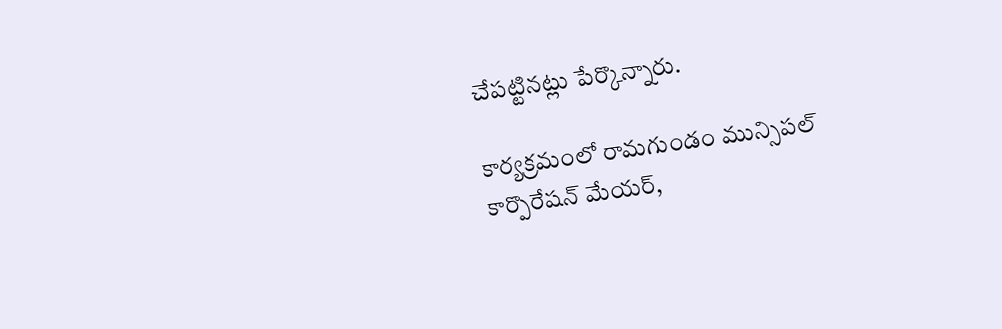చేపట్టినట్లు పేర్కొన్నారు.

కార్యక్రమంలో రామగుండం మున్సిపల్ కార్పొరేషన్ మేయర్,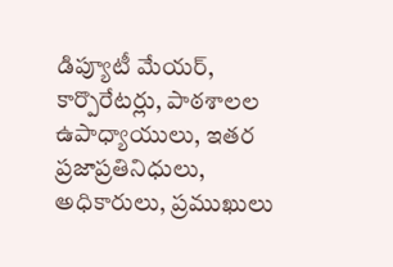డిప్యూటీ మేయర్, కార్పొరేటర్లు, పాఠశాలల ఉపాధ్యాయులు, ఇతర ప్రజాప్రతినిధులు, అధికారులు, ప్రముఖులు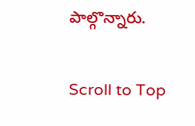పాల్గొన్నారు.

Scroll to Top